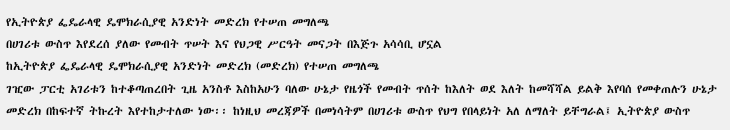የኢትዮጵያ ፌዴራላዊ ዴሞክራሲያዊ አንድነት መድረክ የተሠጠ መግለጫ
በሀገሪቱ ውስጥ እየደረሰ ያለው የመብት ጥሠት እና የህጋዊ ሥርዓት መናጋት በእጅጉ አሳሳቢ ሆኗል
ከኢትዮጵያ ፌዴራላዊ ዴሞክራሲያዊ አንድነት መድረክ (መድረክ) የተሠጠ መግለጫ
ገዢው ፓርቲ አገሪቱን ከተቆጣጠረበት ጊዜ አንስቶ እስከአሁን ባለው ሁኔታ የዜጎች የመብት ጥሰት ከእለት ወደ እለት ከመሻሻል ይልቅ እየባሰ የመቀጠሉን ሁኔታ መድረክ በከፍተኛ ትኩረት እየተከታተለው ነው፡፡ ከነዚህ መረጃዎች በመነሳትም በሀገሪቱ ውስጥ የህግ የበላይነት አለ ለማለት ይቸግራል፤ ኢትዮጵያ ውስጥ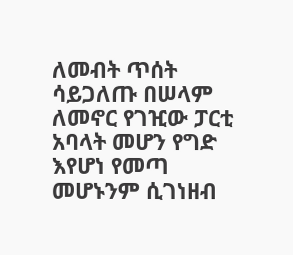ለመብት ጥሰት ሳይጋለጡ በሠላም ለመኖር የገዢው ፓርቲ አባላት መሆን የግድ እየሆነ የመጣ መሆኑንም ሲገነዘብ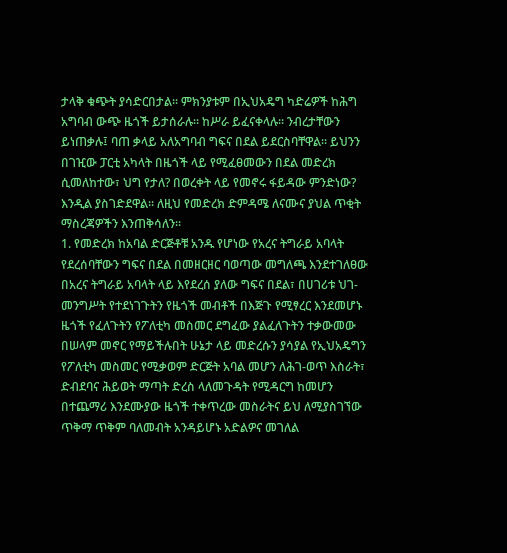ታላቅ ቁጭት ያሳድርበታል፡፡ ምክንያቱም በኢህአዴግ ካድሬዎች ከሕግ አግባብ ውጭ ዜጎች ይታሰራሉ፡፡ ከሥራ ይፈናቀላሉ፡፡ ንብረታቸውን ይነጠቃሉ፤ ባጠ ቃላይ አለአግባብ ግፍና በደል ይደርስባቸዋል፡፡ ይህንን በገዢው ፓርቲ አካላት በዜጎች ላይ የሚፈፀመውን በደል መድረክ ሲመለከተው፣ ህግ የታለ? በወረቀት ላይ የመኖሩ ፋይዳው ምንድነው? እንዲል ያስገድደዋል፡፡ ለዚህ የመድረክ ድምዳሜ ለናሙና ያህል ጥቂት ማስረጃዎችን እንጠቅሳለን፡፡
1. የመድረክ ከአባል ድርጅቶቹ አንዱ የሆነው የአረና ትግራይ አባላት የደረሰባቸውን ግፍና በደል በመዘርዘር ባወጣው መግለጫ እንደተገለፀው በአረና ትግራይ አባላት ላይ እየደረሰ ያለው ግፍና በደል፣ በሀገሪቱ ህገ-መንግሥት የተደነገጉትን የዜጎች መብቶች በእጅጉ የሚፃረር እንደመሆኑ ዜጎች የፈለጉትን የፖለቲካ መስመር ደግፈው ያልፈለጉትን ተቃውመው በሠላም መኖር የማይችሉበት ሁኔታ ላይ መድረሱን ያሳያል የኢህአዴግን የፖለቲካ መስመር የሚቃወም ድርጅት አባል መሆን ለሕገ-ወጥ እስራት፣ ድብደባና ሕይወት ማጣት ድረስ ላለመጉዳት የሚዳርግ ከመሆን በተጨማሪ እንደሙያው ዜጎች ተቀጥረው መስራትና ይህ ለሚያስገኘው ጥቅማ ጥቅም ባለመብት አንዳይሆኑ አድልዎና መገለል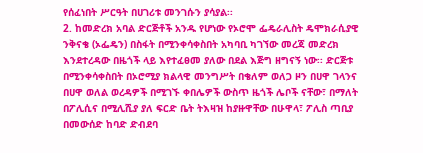የሰፈነበት ሥርዓት በሀገሪቱ መንገሱን ያሳያል፡፡
2. ከመድረክ አባል ድርጅቶች አንዱ የሆነው የኦሮሞ ፌዴራሊስት ዴሞክራሲያዊ ንቅናቄ (ኦፌዴን) በስፋት በሚንቀሳቀስበት አካባቢ ካገኘው መረጃ መድረክ እንደተረዳው በዜጎች ላይ እየተፈፀመ ያለው በደል እጅግ ዘግናኝ ነው፡፡ ድርጅቱ በሚንቀሳቀስበት በኦሮሚያ ክልላዊ መንግሥት በቄለም ወለጋ ዞን በሀዋ ገላንና በሀዋ ወለል ወረዳዎች በሚገኙ ቀበሌዎች ውስጥ ዜጎች ሌቦች ናቸው፣ በማለት በፖሊሲና በሚሊሺያ ያለ ፍርድ ቤት ትእዛዝ ከያዙዋቸው በሁዋላ፣ ፖሊስ ጣቢያ በመውሰድ ከባድ ድብደባ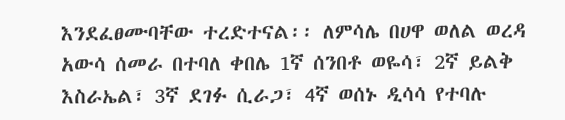እንደፈፀሙባቸው ተረድተናል፡፡ ለምሳሌ በሀዋ ወለል ወረዳ አውሳ ሰመራ በተባለ ቀበሌ 1ኛ ሰንበቶ ወዬሳ፣ 2ኛ ይልቅ እስራኤል፣ 3ኛ ደገፉ ሲራጋ፣ 4ኛ ወሰኑ ዲሳሳ የተባሉ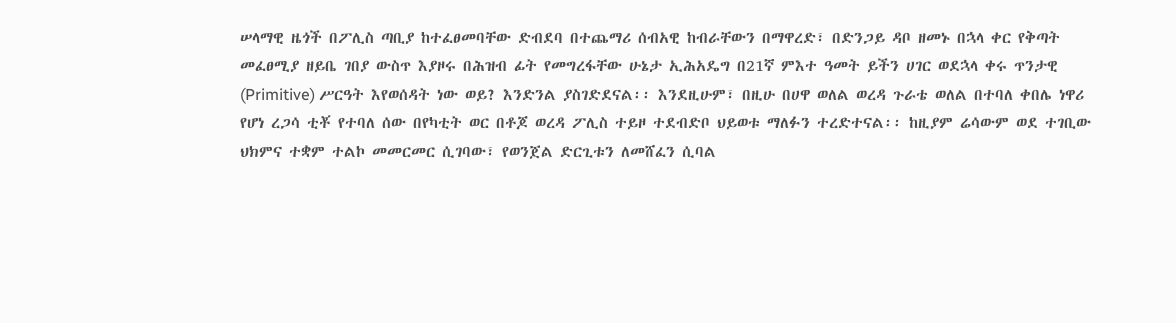ሠላማዊ ዜጎች በፖሊስ ጣቢያ ከተፈፀመባቸው ድብደባ በተጨማሪ ሰብአዊ ከብራቸውን በማዋረድ፣ በድንጋይ ዳቦ ዘመኑ በኋላ ቀር የቅጣት መፈፀሚያ ዘይቤ ገበያ ውስጥ እያዞሩ በሕዝብ ፊት የመግረፋቸው ሁኔታ ኢሕአዴግ በ21ኛ ምእተ ዓመት ይችን ሀገር ወደኋላ ቀሩ ጥንታዊ (Primitive) ሥርዓት እየወሰዳት ነው ወይ? እንድንል ያስገድደናል፡፡ እንደዚሁም፣ በዚሁ በሀዋ ወለል ወረዳ ጉራቴ ወለል በተባለ ቀበሌ ነዋሪ የሆነ ረጋሳ ቲቾ የተባለ ሰው በየካቲት ወር በቶጆ ወረዳ ፖሊስ ተይዞ ተደብድቦ ህይወቱ ማለፉን ተረድተናል፡፡ ከዚያም ሬሳውም ወደ ተገቢው ህክምና ተቋም ተልኮ መመርመር ሲገባው፣ የወንጀል ድርጊቱን ለመሸፈን ሲባል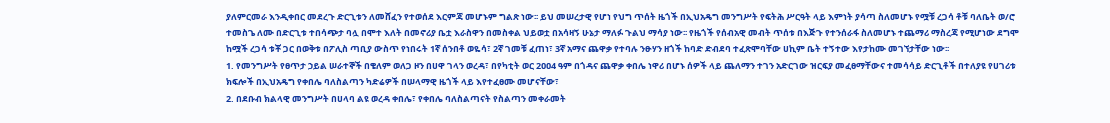ያለምርመራ እንዲቀበር መደረጉ ድርጊቱን ለመሸፈን የተወሰደ እርምጃ መሆኑም ግልጽ ነው፡፡ ይህ መሠረታዊ የሆነ የህግ ጥሰት ዜጎች በኢህአዴግ መንግሥት የፍትሕ ሥርዓት ላይ እምነት ያሳጣ ስለመሆኑ የሟቹ ረጋሳ ቶቹ ባለቤት ወ/ሮ ተመስጌ ለሙ በድርጊቱ ተበሳጭታ ባሏ በሞተ እለት በመኖሪያ ቤቷ እራስዋን በመስቀል ህይወቷ በአሳዛኝ ሁኔታ ማለፉ ጉልህ ማሳያ ነው፡፡ የዜጎች የሰብአዊ መብት ጥሰቱ በእጅጉ የተንሰራፋ ስለመሆኑ ተጨማሪ ማስረጃ የሚሆነው ደግሞ ከሟች ረጋሳ ቱቾ ጋር በወቅቱ በፖሊስ ጣቢያ ውስጥ የነበሩት 1ኛ ሰንበቶ ወዬሳ፣ 2ኛ ገመቹ ፈጠነ፣ 3ኛ አማና ጨዋቃ የተባሉ ንፁሃን ዘጎች ከባድ ድብደባ ተፈጽሞባቸው ሀኪም ቤት ተኝተው እየታከሙ መገኘታቸው ነው፡፡
1. የመንግሥት የፀጥታ ኃይል ሠራተኞች በቄለም ወለጋ ዞን በሀዋ ገላን ወረዳ፣ በየካቲት ወር 2ዐዐ4 ዓም በጎዳና ጨዋቃ ቀበሌ ነዋሪ በሆኑ ሰዎች ላይ ጨለማን ተገን አድርገው ዝርፍያ መፈፀማቸውና ተመሳሳይ ድርጊቶች በተለያዩ የሀገሪቱ ክፍሎች በኢህአዴግ የቀበሌ ባለስልጣን ካድሬዎች በሠላማዊ ዜጎች ላይ እየተፈፀሙ መሆናቸው፣
2. በደቡብ ክልላዊ መንግሥት በሀላባ ልዩ ወረዳ ቀበሌ፣ የቀበሌ ባለስልጣናት የስልጣን መቀራመት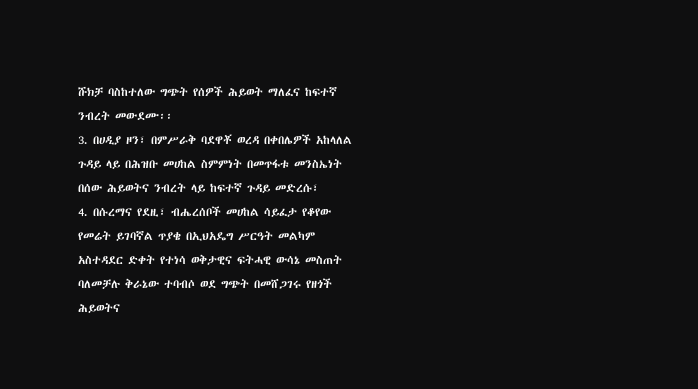ሹክቻ ባስከተለው ግጭት የሰዎች ሕይወት ማለፈና ከፍተኛ ንብረት መውደሙ፡፡
3. በሀዲያ ዞን፣ በምሥራቅ ባደዋቾ ወረዳ በቀበሌዎች አከላለል ጉዳይ ላይ በሕዝቡ መሀከል ስምምነት በመጥፋቱ መንስኤነት በሰው ሕይወትና ንብረት ላይ ከፍተኛ ጉዳይ መድረሱ፣
4. በሱረማና የደዚ፣ ብሔረሰቦች መሀከል ሳይፈታ የቆየው የመሬት ይገባኛል ጥያቄ በኢህአዴግ ሥርዓት መልካም አስተዳደር ድቀት የተነሳ ወቅታዊና ፍትሓዊ ውሳኔ መስጠት ባለመቻሉ ቅራኔው ተባብሶ ወደ ግጭት በመሸጋገሩ የዘጎች ሕይወትና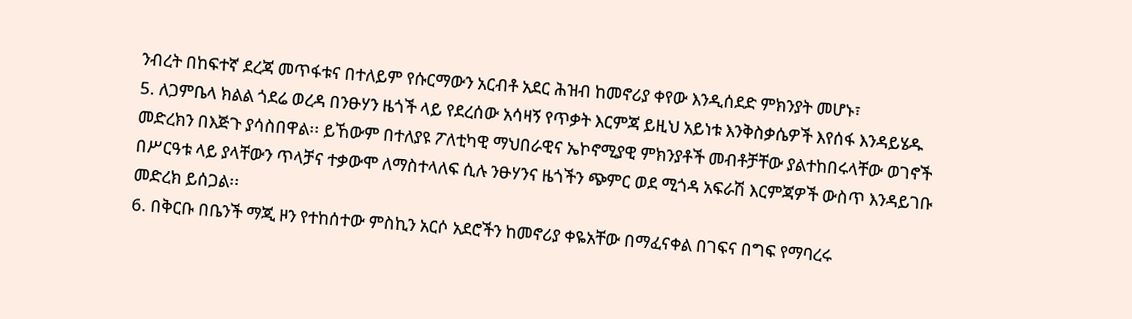ንብረት በከፍተኛ ደረጃ መጥፋቱና በተለይም የሱርማውን አርብቶ አደር ሕዝብ ከመኖሪያ ቀየው እንዲሰደድ ምክንያት መሆኑ፣
5. ለጋምቤላ ክልል ጎደሬ ወረዳ በንፁሃን ዜጎች ላይ የደረሰው አሳዛኝ የጥቃት እርምጃ ይዚህ አይነቱ እንቅስቃሴዎች እየሰፋ እንዳይሄዱ መድረክን በእጅጉ ያሳስበዋል፡፡ ይኸውም በተለያዩ ፖለቲካዊ ማህበራዊና ኤኮኖሚያዊ ምክንያቶች መብቶቻቸው ያልተከበሩላቸው ወገኖች በሥርዓቱ ላይ ያላቸውን ጥላቻና ተቃውሞ ለማስተላለፍ ሲሉ ንፁሃንና ዜጎችን ጭምር ወደ ሚጎዳ አፍራሽ እርምጃዎች ውስጥ እንዳይገቡ መድረክ ይሰጋል፡፡
6. በቅርቡ በቤንች ማጂ ዞን የተከሰተው ምስኪን አርሶ አደሮችን ከመኖሪያ ቀዬአቸው በማፈናቀል በገፍና በግፍ የማባረሩ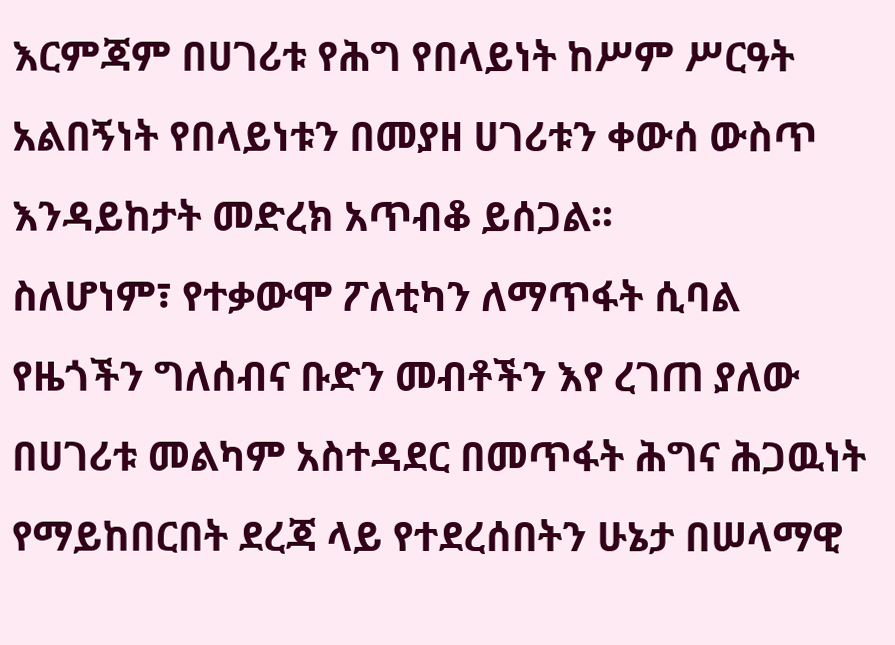እርምጃም በሀገሪቱ የሕግ የበላይነት ከሥም ሥርዓት አልበኝነት የበላይነቱን በመያዘ ሀገሪቱን ቀውሰ ውስጥ እንዳይከታት መድረክ አጥብቆ ይሰጋል፡፡
ስለሆነም፣ የተቃውሞ ፖለቲካን ለማጥፋት ሲባል የዜጎችን ግለሰብና ቡድን መብቶችን እየ ረገጠ ያለው በሀገሪቱ መልካም አስተዳደር በመጥፋት ሕግና ሕጋዉነት የማይከበርበት ደረጃ ላይ የተደረሰበትን ሁኔታ በሠላማዊ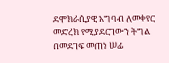ደሞክራሲያዊ አግባብ ለመቀየር መድረክ የሚያደርገውን ትግል በመደገፍ መጠነ ሠፊ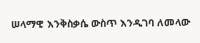ሠላማዊ እንቅስቃሴ ውስጥ እንዲገባ ለመላው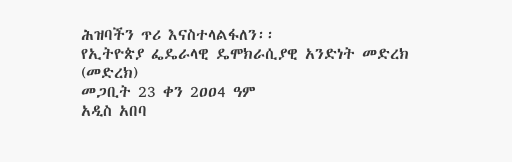ሕዝባችን ጥሪ እናስተላልፋለን፡፡
የኢትዮጵያ ፌዴራላዊ ዴሞክራሲያዊ አንድነት መድረክ (መድረክ)
መጋቢት 23 ቀን 2ዐዐ4 ዓም
አዲስ አበባ